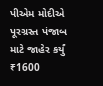પીએમ મોદીએ પૂરગ્રસ્ત પંજાબ માટે જાહેર કર્યું ₹1600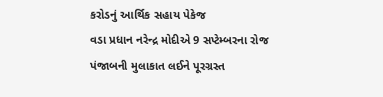કરોડનું આર્થિક સહાય પેકેજ
વડા પ્રધાન નરેન્દ્ર મોદીએ 9 સપ્ટેમ્બરના રોજ પંજાબની મુલાકાત લઈને પૂરગ્રસ્ત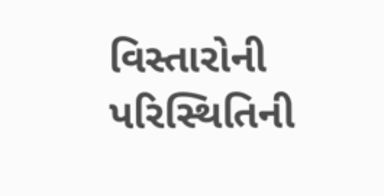વિસ્તારોની પરિસ્થિતિની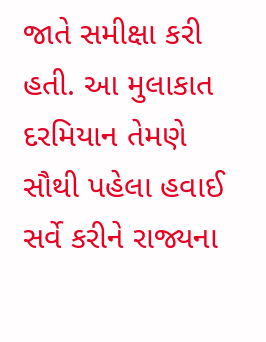જાતે સમીક્ષા કરી હતી. આ મુલાકાત દરમિયાન તેમણે સૌથી પહેલા હવાઈ સર્વે કરીને રાજ્યના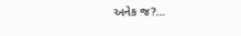અનેક જ?...